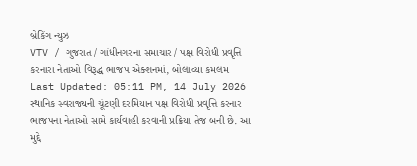બ્રેકિંગ ન્યુઝ
VTV / ગુજરાત / ગાંધીનગરના સમાચાર / પક્ષ વિરોધી પ્રવૃત્તિ કરનારા નેતાઓ વિરૂદ્ધ ભાજપ એક્શનમાં, બોલાવ્યા કમલમ
Last Updated: 05:11 PM, 14 July 2026
સ્થાનિક સ્વરાજ્યની ચૂંટણી દરમિયાન પક્ષ વિરોધી પ્રવૃત્તિ કરનાર ભાજપના નેતાઓ સામે કાર્યવાહી કરવાની પ્રક્રિયા તેજ બની છે. આ મુદ્દે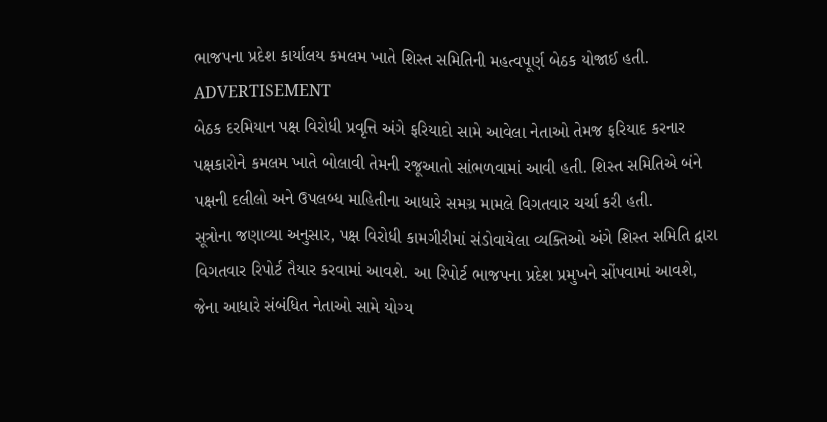ભાજપના પ્રદેશ કાર્યાલય કમલમ ખાતે શિસ્ત સમિતિની મહત્વપૂર્ણ બેઠક યોજાઈ હતી.
ADVERTISEMENT
બેઠક દરમિયાન પક્ષ વિરોધી પ્રવૃત્તિ અંગે ફરિયાદો સામે આવેલા નેતાઓ તેમજ ફરિયાદ કરનાર પક્ષકારોને કમલમ ખાતે બોલાવી તેમની રજૂઆતો સાંભળવામાં આવી હતી. શિસ્ત સમિતિએ બંને પક્ષની દલીલો અને ઉપલબ્ધ માહિતીના આધારે સમગ્ર મામલે વિગતવાર ચર્ચા કરી હતી.
સૂત્રોના જણાવ્યા અનુસાર, પક્ષ વિરોધી કામગીરીમાં સંડોવાયેલા વ્યક્તિઓ અંગે શિસ્ત સમિતિ દ્વારા વિગતવાર રિપોર્ટ તૈયાર કરવામાં આવશે. આ રિપોર્ટ ભાજપના પ્રદેશ પ્રમુખને સોંપવામાં આવશે, જેના આધારે સંબંધિત નેતાઓ સામે યોગ્ય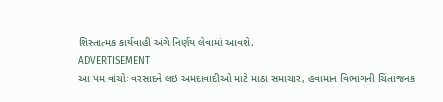શિસ્તાત્મક કાર્યવાહી અંગે નિર્ણય લેવામાં આવશે.
ADVERTISEMENT
આ પમ વાંચોઃ વરસાદને લઇ અમદાવાદીઓ માટે માઠા સમાચાર, હવામાન વિભાગની ચિંતાજનક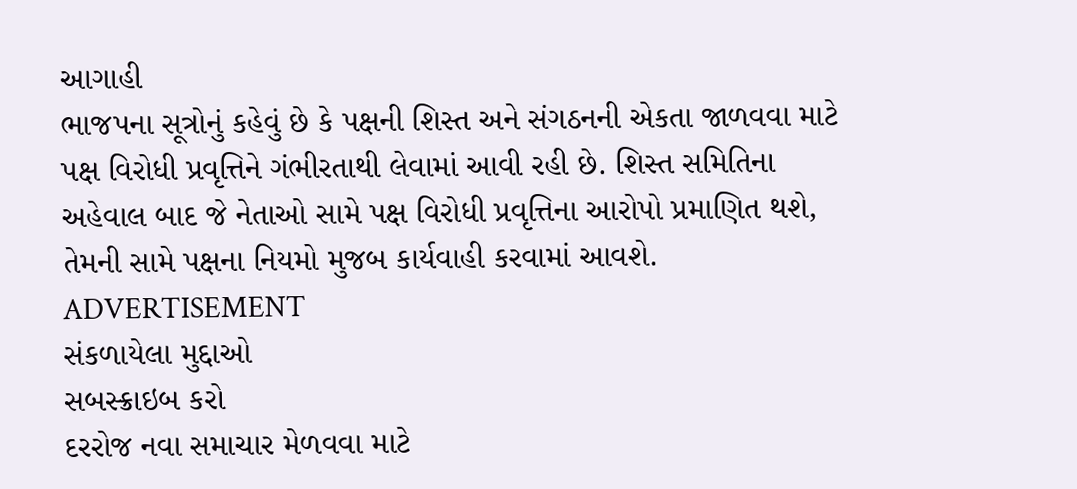આગાહી
ભાજપના સૂત્રોનું કહેવું છે કે પક્ષની શિસ્ત અને સંગઠનની એકતા જાળવવા માટે પક્ષ વિરોધી પ્રવૃત્તિને ગંભીરતાથી લેવામાં આવી રહી છે. શિસ્ત સમિતિના અહેવાલ બાદ જે નેતાઓ સામે પક્ષ વિરોધી પ્રવૃત્તિના આરોપો પ્રમાણિત થશે, તેમની સામે પક્ષના નિયમો મુજબ કાર્યવાહી કરવામાં આવશે.
ADVERTISEMENT
સંકળાયેલા મુદ્દાઓ
સબસ્ક્રાઇબ કરો
દરરોજ નવા સમાચાર મેળવવા માટે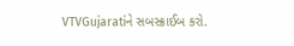VTVGujaratiને સબસ્ક્રાઈબ કરો.